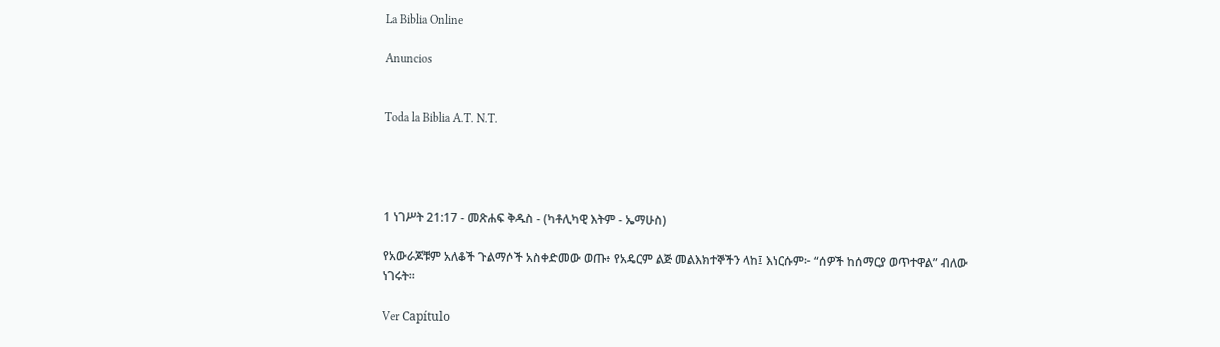La Biblia Online

Anuncios


Toda la Biblia A.T. N.T.




1 ነገሥት 21:17 - መጽሐፍ ቅዱስ - (ካቶሊካዊ እትም - ኤማሁስ)

የአውራጆቹም አለቆች ጉልማሶች አስቀድመው ወጡ፥ የአዴርም ልጅ መልእክተኞችን ላከ፤ እነርሱም፦ “ሰዎች ከሰማርያ ወጥተዋል” ብለው ነገሩት።

Ver Capítulo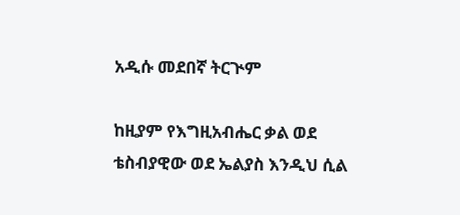አዲሱ መደበኛ ትርጒም

ከዚያም የእግዚአብሔር ቃል ወደ ቴስብያዊው ወደ ኤልያስ እንዲህ ሲል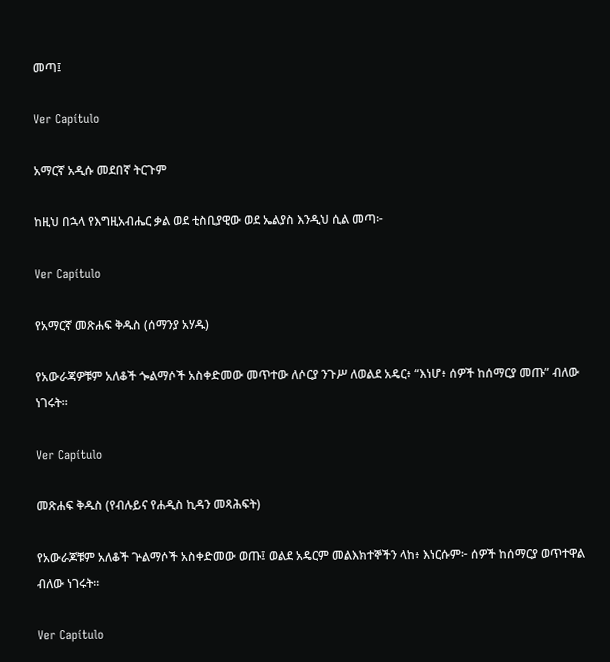መጣ፤

Ver Capítulo

አማርኛ አዲሱ መደበኛ ትርጉም

ከዚህ በኋላ የእግዚአብሔር ቃል ወደ ቲስቢያዊው ወደ ኤልያስ እንዲህ ሲል መጣ፦

Ver Capítulo

የአማርኛ መጽሐፍ ቅዱስ (ሰማንያ አሃዱ)

የአውራጃዎቹም አለቆች ጐልማሶች አስቀድመው መጥተው ለሶርያ ንጉሥ ለወልደ አዴር፥ “እነሆ፥ ሰዎች ከሰማርያ መጡ” ብለው ነገሩት።

Ver Capítulo

መጽሐፍ ቅዱስ (የብሉይና የሐዲስ ኪዳን መጻሕፍት)

የአውራጆቹም አለቆች ጕልማሶች አስቀድመው ወጡ፤ ወልደ አዴርም መልእክተኞችን ላከ፥ እነርሱም፦ ሰዎች ከሰማርያ ወጥተዋል ብለው ነገሩት።

Ver Capítulo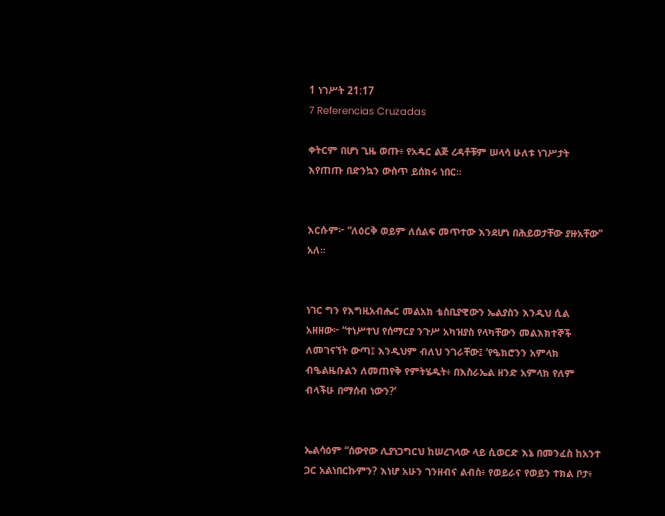1 ነገሥት 21:17
7 Referencias Cruzadas

ቀትርም በሆነ ጊዜ ወጡ፥ የአዴር ልጅ ረዳቶቹም ሠላሳ ሁለቱ ነገሥታት እየጠጡ በድንኳን ውስጥ ይሰክሩ ነበር።


እርሱም፦ “ለዕርቅ ወይም ለሰልፍ መጥተው እንደሆነ በሕይወታቸው ያዙአቸው” አለ።


ነገር ግን የእግዚአብሔር መልአክ ቴስቢያዊውን ኤልያስን እንዲህ ሲል አዘዘው፦ “ተነሥተህ የሰማርያ ንጉሥ አካዝያስ የላካቸውን መልእክተኞች ለመገናኘት ውጣ፤ እንዲህም ብለህ ንገራቸው፤ ‘የዔክሮንን አምላክ ብዔልዜቡልን ለመጠየቅ የምትሄዱት፥ በእስራኤል ዘንድ አምላክ የለም ብላችሁ በማሰብ ነውን?’


ኤልሳዕም “ሰውየው ሊያነጋግርህ ከሠረገላው ላይ ሲወርድ እኔ በመንፈስ ከአንተ ጋር አልነበርኩምን? እነሆ አሁን ገንዘብና ልብስ፥ የወይራና የወይን ተክል ቦታ፥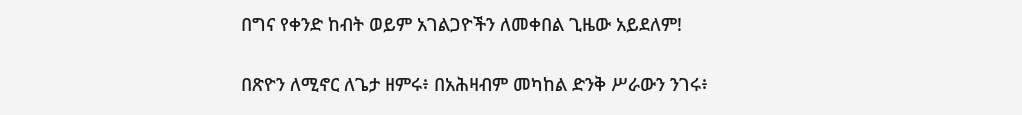በግና የቀንድ ከብት ወይም አገልጋዮችን ለመቀበል ጊዜው አይደለም!


በጽዮን ለሚኖር ለጌታ ዘምሩ፥ በአሕዛብም መካከል ድንቅ ሥራውን ንገሩ፥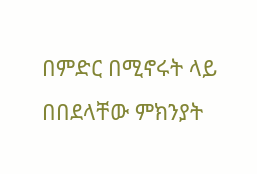በምድር በሚኖሩት ላይ በበደላቸው ምክንያት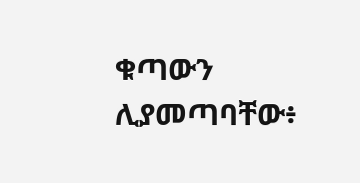ቁጣውን ሊያመጣባቸው፥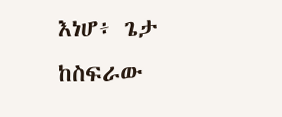እነሆ፥ ጌታ ከስፍራው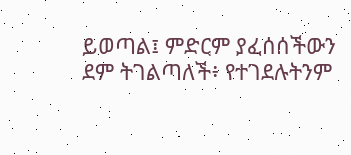ይወጣል፤ ምድርም ያፈሰሰችውን ደም ትገልጣለች፥ የተገደሉትንም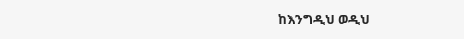ከእንግዲህ ወዲህ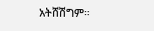አትሸሽግም።